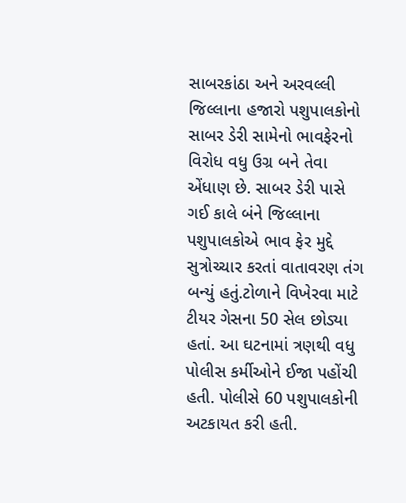સાબરકાંઠા અને અરવલ્લી જિલ્લાના હજારો પશુપાલકોનો સાબર ડેરી સામેનો ભાવફેરનો વિરોધ વધુ ઉગ્ર બને તેવા એંધાણ છે. સાબર ડેરી પાસે ગઈ કાલે બંને જિલ્લાના પશુપાલકોએ ભાવ ફેર મુદ્દે સુત્રોચ્ચાર કરતાં વાતાવરણ તંગ બન્યું હતું.ટોળાને વિખેરવા માટે ટીયર ગેસના 50 સેલ છોડ્યા હતાં. આ ઘટનામાં ત્રણથી વધુ પોલીસ કર્મીઓને ઈજા પહોંચી હતી. પોલીસે 60 પશુપાલકોની અટકાયત કરી હતી.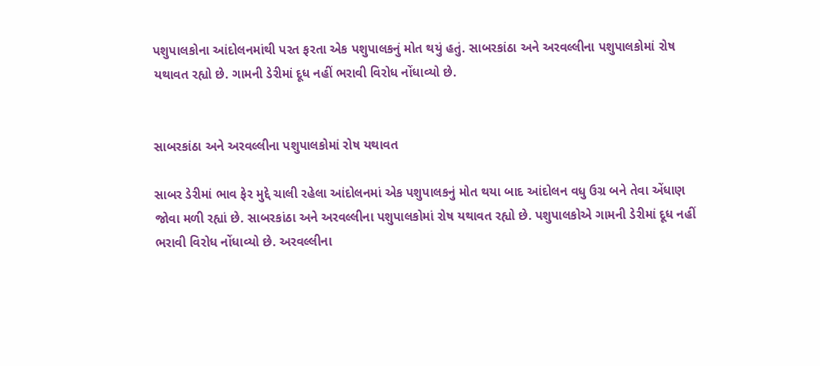પશુપાલકોના આંદોલનમાંથી પરત ફરતા એક પશુપાલકનું મોત થયું હતું. સાબરકાંઠા અને અરવલ્લીના પશુપાલકોમાં રોષ યથાવત રહ્યો છે. ગામની ડેરીમાં દૂધ નહીં ભરાવી વિરોધ નોંધાવ્યો છે.


સાબરકાંઠા અને અરવલ્લીના પશુપાલકોમાં રોષ યથાવત

સાબર ડેરીમાં ભાવ ફેર મુદ્દે ચાલી રહેલા આંદોલનમાં એક પશુપાલકનું મોત થયા બાદ આંદોલન વધુ ઉગ્ર બને તેવા એંધાણ જોવા મળી રહ્યાં છે. સાબરકાંઠા અને અરવલ્લીના પશુપાલકોમાં રોષ યથાવત રહ્યો છે. પશુપાલકોએ ગામની ડેરીમાં દૂધ નહીં ભરાવી વિરોધ નોંધાવ્યો છે. અરવલ્લીના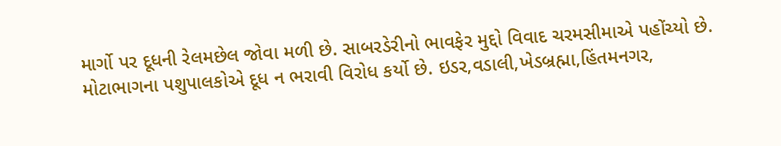માર્ગો પર દૂધની રેલમછેલ જોવા મળી છે. સાબરડેરીનો ભાવફેર મુદ્દો વિવાદ ચરમસીમાએ પહોંચ્યો છે. મોટાભાગના પશુપાલકોએ દૂધ ન ભરાવી વિરોધ કર્યો છે. ઇડર,વડાલી,ખેડબ્રહ્મા,હિંતમનગર,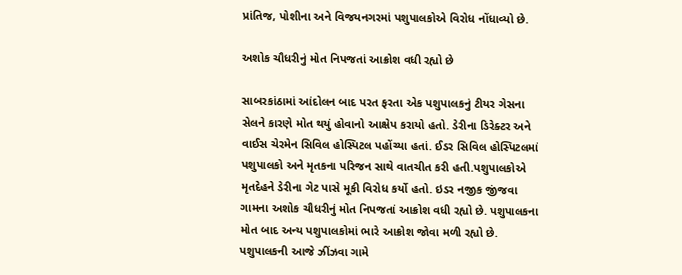પ્રાંતિજ, પોશીના અને વિજયનગરમાં પશુપાલકોએ વિરોધ નોંધાવ્યો છે.

અશોક ચૌધરીનું મોત નિપજતાં આક્રોશ વધી રહ્યો છે

સાબરકાંઠામાં આંદોલન બાદ પરત ફરતા એક પશુપાલકનું ટીયર ગેસના સેલને કારણે મોત થયું હોવાનો આક્ષેપ કરાયો હતો. ડેરીના ડિરેક્ટર અને વાઈસ ચેરમેન સિવિલ હોસ્પિટલ પહોંચ્યા હતાં. ઈડર સિવિલ હોસ્પિટલમાં પશુપાલકો અને મૃતકના પરિજન સાથે વાતચીત કરી હતી.પશુપાલકોએ મૃતદેહને ડેરીના ગેટ પાસે મૂકી વિરોધ કર્યો હતો. ઇડર નજીક જીંજવા ગામના અશોક ચૌધરીનું મોત નિપજતાં આક્રોશ વધી રહ્યો છે. પશુપાલકના મોત બાદ અન્ય પશુપાલકોમાં ભારે આક્રોશ જોવા મળી રહ્યો છે. પશુપાલકની આજે ઝીંઝવા ગામે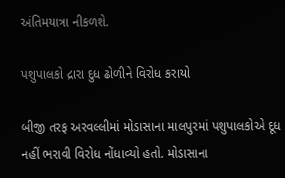અંતિમયાત્રા નીકળશે.

પશુપાલકો દ્રારા દુધ ઢોળીને વિરોધ કરાયો

બીજી તરફ અરવલ્લીમાં મોડાસાના માલપુરમાં પશુપાલકોએ દૂધ નહીં ભરાવી વિરોધ નોંધાવ્યો હતો. મોડાસાના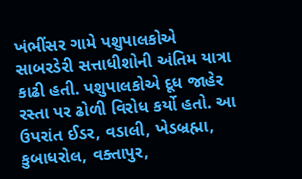ખંભીંસર ગામે પશુપાલકોએ સાબરડેરી સત્તાધીશોની અંતિમ યાત્રા કાઢી હતી. પશુપાલકોએ દૂધ જાહેર રસ્તા પર ઢોળી વિરોધ કર્યો હતો. આ ઉપરાંત ઈડર, વડાલી, ખેડબ્રહ્મા, કુબાધરોલ, વક્તાપુર,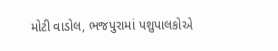મોટી વાડોલ, ભજપુરામાં પશુપાલકોએ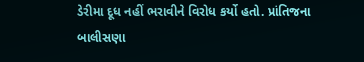ડેરીમા દૂધ નહીં ભરાવીને વિરોધ કર્યો હતો. પ્રાંતિજના બાલીસણા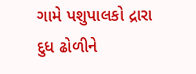ગામે પશુપાલકો દ્રારા દુધ ઢોળીને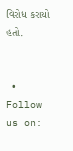વિરોધ કરાયો હતો.


  • Follow us on: